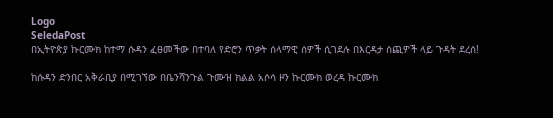Logo
SeledaPost
በኢትዮጵያ ኩርሙክ ከተማ ሱዳን ፈፀመችው በተባለ የድሮን ጥቃት ሰላማዊ ሰዎች ሲገደሉ በእርዳታ ሰጪዎች ላይ ጉዳት ደረሰ!

ከሱዳን ድንበር አቅራቢያ በሚገኘው በቤንሻንጉል ጉሙዝ ክልል አሶሳ ዞን ኩርሙክ ወረዳ ኩርሙክ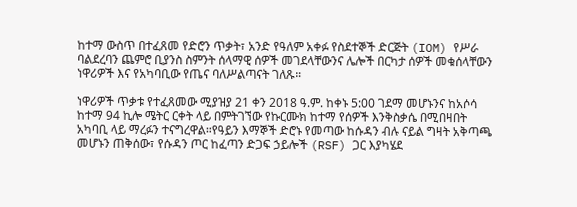ከተማ ውስጥ በተፈጸመ የድሮን ጥቃት፣ አንድ የዓለም አቀፉ የስደተኞች ድርጅት (IOM) የሥራ ባልደረባን ጨምሮ ቢያንስ ስምንት ሰላማዊ ሰዎች መገደላቸውንና ሌሎች በርካታ ሰዎች መቁሰላቸውን ነዋሪዎች እና የአካባቢው የጤና ባለሥልጣናት ገለጹ።

ነዋሪዎች ጥቃቱ የተፈጸመው ሚያዝያ 21 ቀን 2018 ዓ.ም. ከቀኑ 5:00 ገደማ መሆኑንና ከአሶሳ ከተማ 94 ኪሎ ሜትር ርቀት ላይ በምትገኘው የኩርሙክ ከተማ የሰዎች እንቅስቃሴ በሚበዛበት አካባቢ ላይ ማረፉን ተናግረዋል።የዓይን እማኞች ድሮኑ የመጣው ከሱዳን ብሉ ናይል ግዛት አቅጣጫ መሆኑን ጠቅሰው፣ የሱዳን ጦር ከፈጣን ድጋፍ ኃይሎች (RSF) ጋር እያካሄደ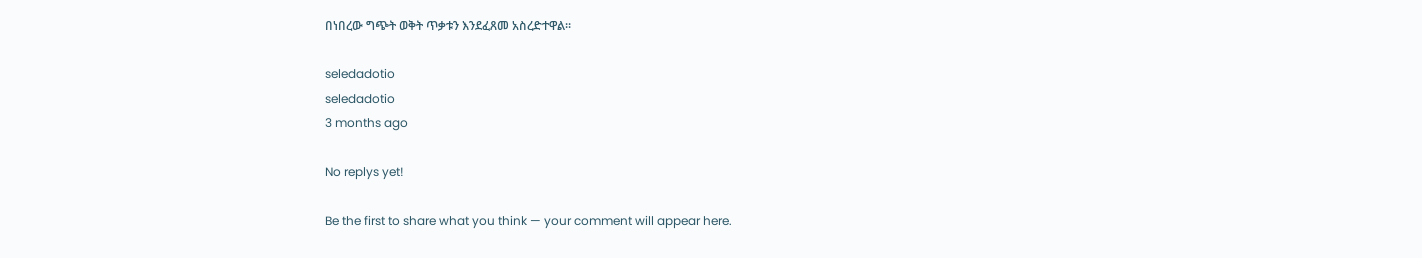በነበረው ግጭት ወቅት ጥቃቱን እንደፈጸመ አስረድተዋል።

seledadotio
seledadotio
3 months ago

No replys yet!

Be the first to share what you think — your comment will appear here.